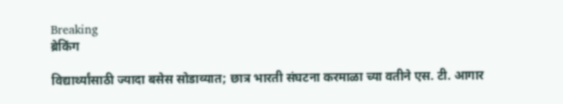Breaking
ब्रेकिंग

विद्यार्थ्यांसाठी ज्यादा बसेस सोडाव्यात; छात्र भारती संघटना करमाळा च्या वतीने एस. टी. आगार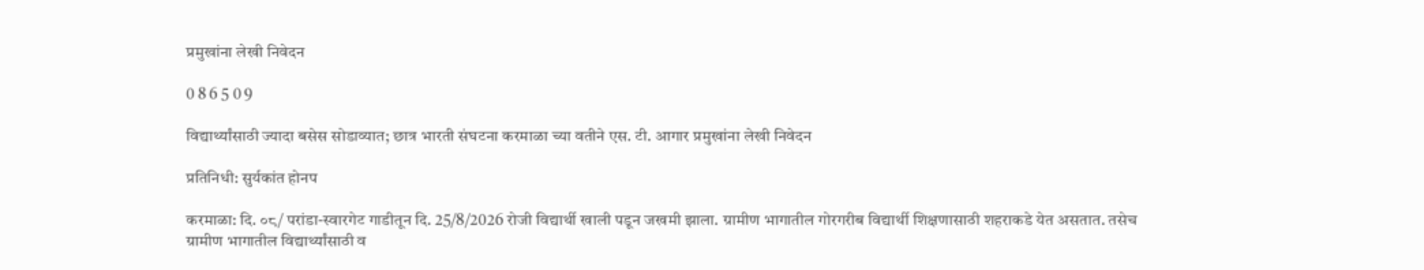प्रमुखांना लेखी निवेदन

0 8 6 5 0 9

विद्यार्थ्यांसाठी ज्यादा बसेस सोडाव्यात; छात्र भारती संघटना करमाळा च्या वतीने एस. टी. आगार प्रमुखांना लेखी निवेदन

प्रतिनिधी: सुर्यकांत होनप

करमाळा: दि. ०८/ परांडा-स्वारगेट गाडीतून दि. 25/8/2026 रोजी विद्यार्थी खाली पडून जखमी झाला. ग्रामीण भागातील गोरगरीब विद्यार्थी शिक्षणासाठी शहराकडे येत असतात. तसेच ग्रामीण भागातील विद्यार्थ्यांसाठी व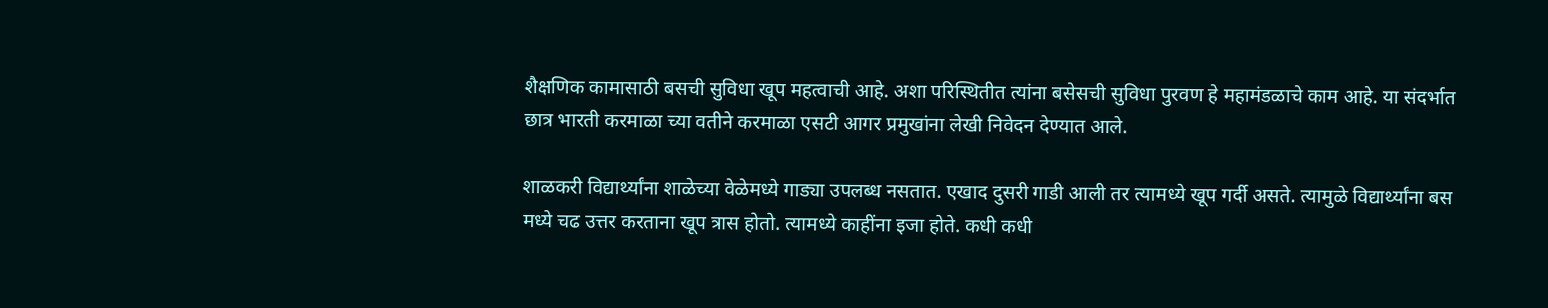शैक्षणिक कामासाठी बसची सुविधा खूप महत्वाची आहे. अशा परिस्थितीत त्यांना बसेसची सुविधा पुरवण हे महामंडळाचे काम आहे. या संदर्भात छात्र भारती करमाळा च्या वतीने करमाळा एसटी आगर प्रमुखांना लेखी निवेदन देण्यात आले.

शाळकरी विद्यार्थ्यांना शाळेच्या वेळेमध्ये गाड्या उपलब्ध नसतात. एखाद दुसरी गाडी आली तर त्यामध्ये खूप गर्दी असते. त्यामुळे विद्यार्थ्यांना बस मध्ये चढ उत्तर करताना खूप त्रास होतो. त्यामध्ये काहींना इजा होते. कधी कधी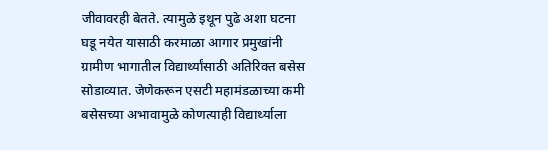जीवावरही बेतते. त्यामुळे इथून पुढे अशा घटना घडू नयेत यासाठी करमाळा आगार प्रमुखांनी ग्रामीण भागातील विद्यार्थ्यांसाठी अतिरिक्त बसेस सोडाव्यात. जेणेकरून एसटी महामंडळाच्या कमी बसेसच्या अभावामुळे कोणत्याही विद्यार्थ्याला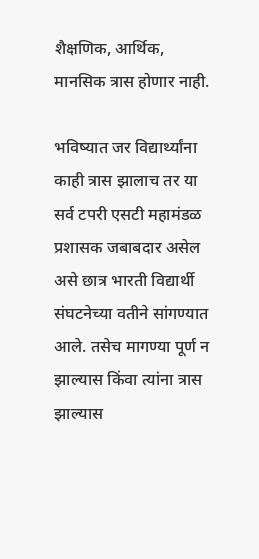शैक्षणिक, आर्थिक, मानसिक त्रास होणार नाही.

भविष्यात जर विद्यार्थ्यांना काही त्रास झालाच तर या सर्व टपरी एसटी महामंडळ प्रशासक जबाबदार असेल असे छात्र भारती विद्यार्थी संघटनेच्या वतीने सांगण्यात आले. तसेच मागण्या पूर्ण न झाल्यास किंवा त्यांना त्रास झाल्यास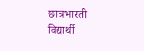छात्रभारती विद्यार्थी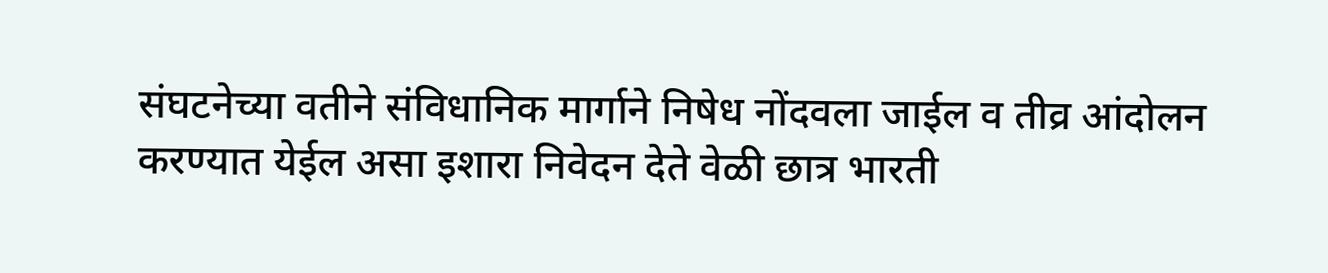संघटनेच्या वतीने संविधानिक मार्गाने निषेध नोंदवला जाईल व तीव्र आंदोलन करण्यात येईल असा इशारा निवेदन देते वेळी छात्र भारती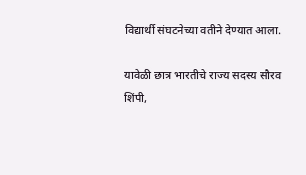विद्यार्थी संघटनेच्या वतीने देण्यात आला.

यावेळी छात्र भारतीचे राज्य सदस्य सौरव शिंपी,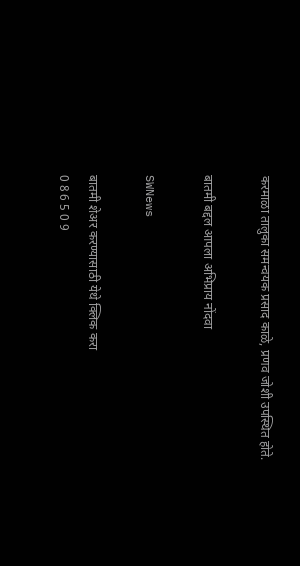करमाळा तालुका समन्वयक प्रसाद काळे, प्रणव जोशी उपस्थित होते.

बातमी बद्दल आपला अभिप्राय नोंदवा

SWNews

बातमी शेअर करण्यासाठी येथे क्लिक करा
0 8 6 5 0 9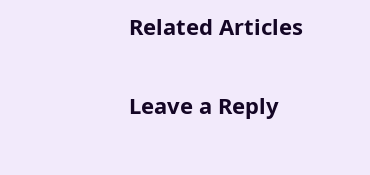Related Articles

Leave a Reply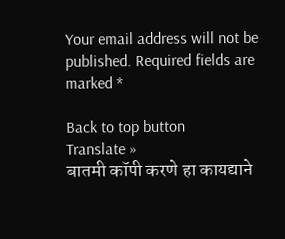Your email address will not be published. Required fields are marked *

Back to top button
Translate »
बातमी कॉपी करणे हा कायद्याने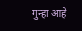गुन्हा आहे